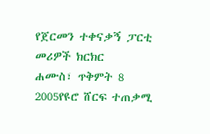የጀርመን ተቀናቃኝ ፓርቲ መሪዎች ክርክር
ሐሙስ፣ ጥቅምት 8 2005የዩሮ ሸርፍ ተጠቃሚ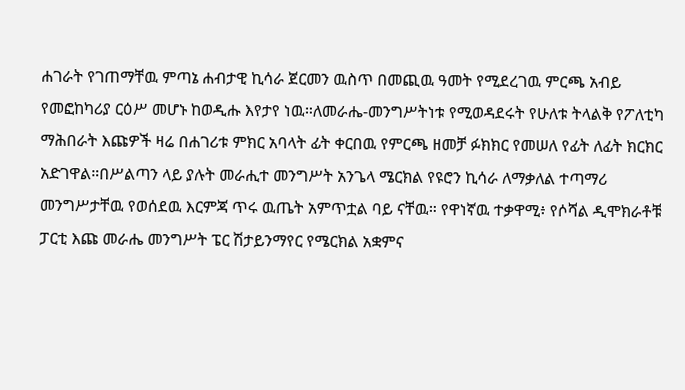ሐገራት የገጠማቸዉ ምጣኔ ሐብታዊ ኪሳራ ጀርመን ዉስጥ በመጪዉ ዓመት የሚደረገዉ ምርጫ አብይ የመፎከካሪያ ርዕሥ መሆኑ ከወዲሑ እየታየ ነዉ።ለመራሔ-መንግሥትነቱ የሚወዳደሩት የሁለቱ ትላልቅ የፖለቲካ ማሕበራት እጩዎች ዛሬ በሐገሪቱ ምክር አባላት ፊት ቀርበዉ የምርጫ ዘመቻ ፉክክር የመሠለ የፊት ለፊት ክርክር አድገዋል።በሥልጣን ላይ ያሉት መራሒተ መንግሥት አንጌላ ሜርክል የዩሮን ኪሳራ ለማቃለል ተጣማሪ መንግሥታቸዉ የወሰደዉ እርምጃ ጥሩ ዉጤት አምጥቷል ባይ ናቸዉ። የዋነኛዉ ተቃዋሚ፥ የሶሻል ዲሞክራቶቹ ፓርቲ እጩ መራሔ መንግሥት ፔር ሽታይንማየር የሜርክል አቋምና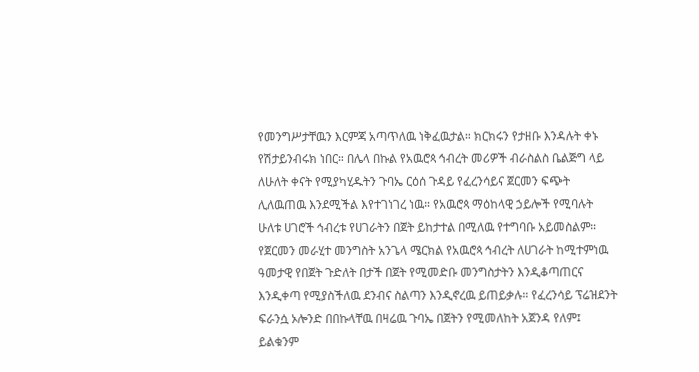የመንግሥታቸዉን እርምጃ አጣጥለዉ ነቅፈዉታል። ክርክሩን የታዘቡ እንዳሉት ቀኑ የሽታይንብሩክ ነበር። በሌላ በኩል የአዉሮጳ ኅብረት መሪዎች ብራስልስ ቤልጅግ ላይ ለሁለት ቀናት የሚያካሂዱትን ጉባኤ ርዕሰ ጉዳይ የፈረንሳይና ጀርመን ፍጭት ሊለዉጠዉ እንደሚችል እየተገነገረ ነዉ። የአዉሮጳ ማዕከላዊ ኃይሎች የሚባሉት ሁለቱ ሀገሮች ኅብረቱ የሀገራትን በጀት ይከታተል በሚለዉ የተግባቡ አይመስልም።
የጀርመን መራሂተ መንግስት አንጌላ ሜርክል የአዉሮጳ ኅብረት ለሀገራት ከሚተምነዉ ዓመታዊ የበጀት ጉድለት በታች በጀት የሚመድቡ መንግስታትን እንዲቆጣጠርና እንዲቀጣ የሚያስችለዉ ደንብና ስልጣን እንዲኖረዉ ይጠይቃሉ። የፈረንሳይ ፕሬዝደንት ፍራንሷ ኦሎንድ በበኩላቸዉ በዛሬዉ ጉባኤ በጀትን የሚመለከት አጀንዳ የለም፤ ይልቁንም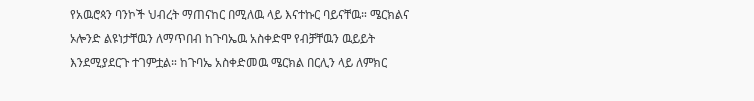የአዉሮጳን ባንኮች ህብረት ማጠናከር በሚለዉ ላይ እናተኩር ባይናቸዉ። ሜርክልና ኦሎንድ ልዩነታቸዉን ለማጥበብ ከጉባኤዉ አስቀድሞ የብቻቸዉን ዉይይት እንደሚያደርጉ ተገምቷል። ከጉባኤ አስቀድመዉ ሜርክል በርሊን ላይ ለምክር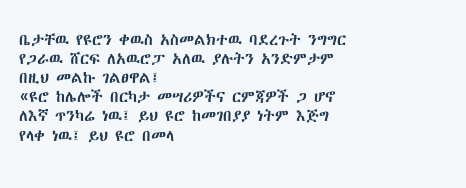ቤታቸዉ የዩሮን ቀዉስ አስመልክተዉ ባደረጉት ንግግር የጋራዉ ሸርፍ ለአዉሮፓ አለዉ ያሉትን አንድምታም በዚህ መልኩ ገልፀዋል፤
«ዩሮ ከሌሎች በርካታ መሣሪዎችና ርምጃዎች ጋ ሆኖ ለእኛ ጥንካሬ ነዉ፤ ይህ ዩሮ ከመገበያያ ነትም እጅግ የላቀ ነዉ፤ ይህ ዩሮ በመላ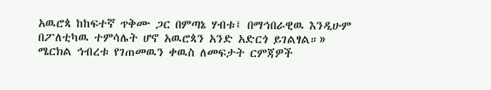አዉሮጳ ከከፍተኛ ጥቅሙ ጋር በምጣኔ ሃብቱ፤ በማኅበራዊዉ እንዲሁም በፖለቲካዉ ተምሳሌት ሆኖ አዉሮጳን አንድ አድርጎ ይገልፃል።»
ሜርክል ኅብረቱ የገጠመዉን ቀዉስ ለመፍታት ርምጃዎች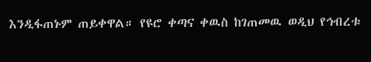እንዲፋጠኑም ጠይቀዋል። የዩሮ ቀጣና ቀዉስ ከገጠመዉ ወዲህ የኅብረቱ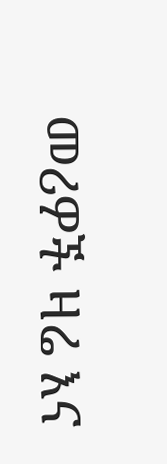መሪዎች ዛሬ እና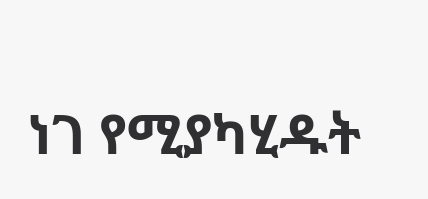ነገ የሚያካሂዱት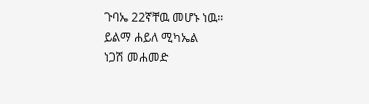ጉባኤ 22ኛቸዉ መሆኑ ነዉ።
ይልማ ሐይለ ሚካኤል
ነጋሽ መሐመድ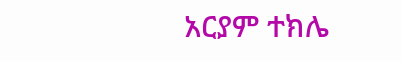አርያም ተክሌ